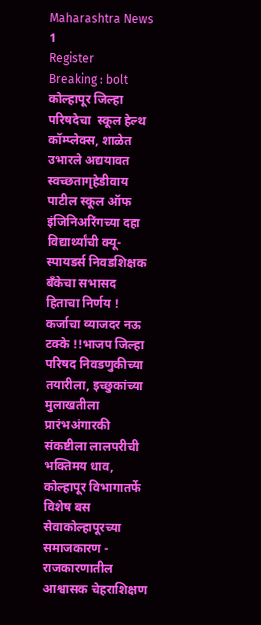Maharashtra News 1
Register
Breaking : bolt
कोल्हापूर जिल्हा परिषदेचा  स्कूल हेल्थ कॉम्प्लेक्स, शाळेत उभारले अद्ययावत स्वच्छतागृहेडीवाय  पाटील स्कूल ऑफ इंजिनिअरिंगच्या दहा  विद्यार्थ्यांची क्यू-स्पायडर्स निवडशिक्षक बँकेचा सभासद हिताचा निर्णय ! कर्जाचा व्याजदर नऊ टक्के !!भाजप जिल्हा परिषद निवडणुकीच्या तयारीला, इच्छुकांच्या मुलाखतीला प्रारंभअंगारकी संकष्टीला लालपरीची भक्तिमय धाव, कोल्हापूर विभागातर्फे विशेष बस सेवाकोल्हापूरच्या समाजकारण - राजकारणातील आश्वासक चेहराशिक्षण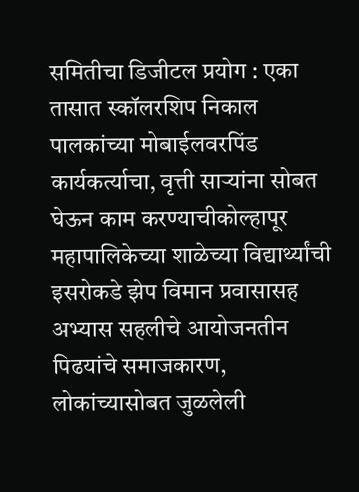समितीचा डिजीटल प्रयोग : एका तासात स्कॉलरशिप निकाल पालकांच्या मोबाईलवरपिंड कार्यकर्त्याचा, वृत्ती साऱ्यांना सोबत घेऊन काम करण्याचीकोल्हापूर महापालिकेच्या शाळेच्या विद्यार्थ्यांची इसरोकडे झेप विमान प्रवासासह अभ्यास सहलीचे आयोजनतीन पिढयांचे समाजकारण, लोकांच्यासोबत जुळलेली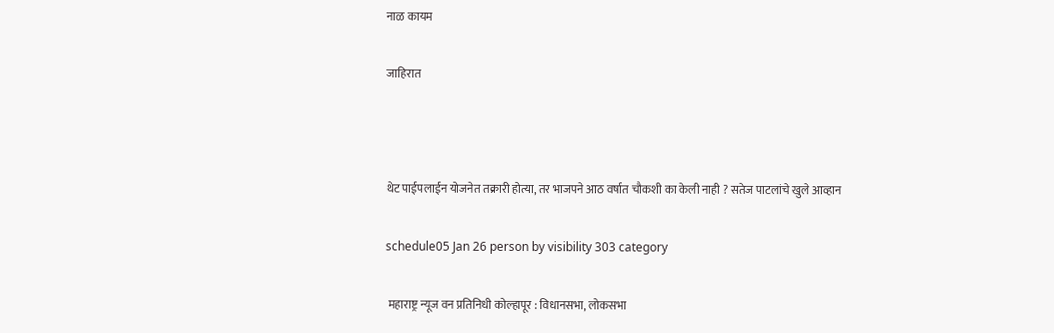नाळ कायम

जाहिरात



थेट पाईपलाईन योजनेत तक्रारी होत्या, तर भाजपने आठ वर्षात चौकशी का केली नाही ? सतेज पाटलांचे खुले आव्हान

schedule05 Jan 26 person by visibility 303 category

 महाराष्ट्र न्यूज वन प्रतिनिधी कोल्हापूर : विधानसभा, लोकसभा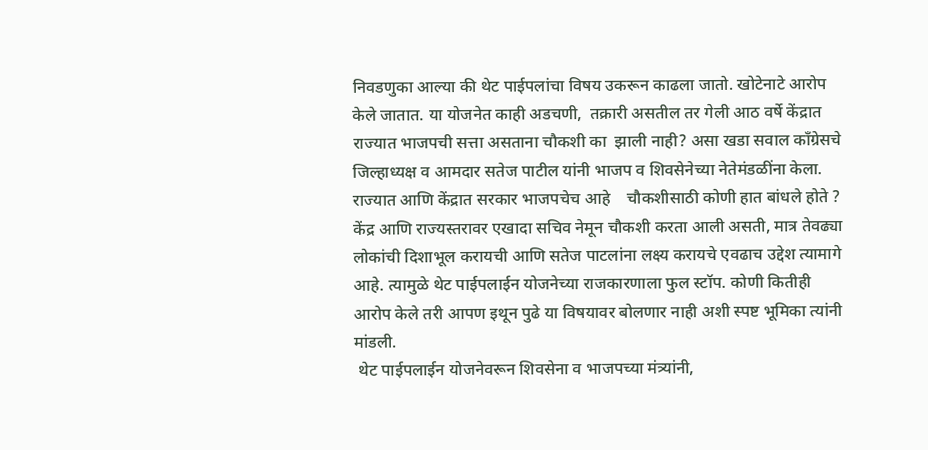निवडणुका आल्या की थेट पाईपलांचा विषय उकरून काढला जातो. खोटेनाटे आरोप केले जातात. या योजनेत काही अडचणी,  तक्रारी असतील तर गेली आठ वर्षे केंद्रात राज्यात भाजपची सत्ता असताना चौकशी का  झाली नाही? असा खडा सवाल काँग्रेसचे जिल्हाध्यक्ष व आमदार सतेज पाटील यांनी भाजप व शिवसेनेच्या नेतेमंडळींना केला. राज्यात आणि केंद्रात सरकार भाजपचेच आहे    चौकशीसाठी कोणी हात बांधले होते ? केंद्र आणि राज्यस्तरावर एखादा सचिव नेमून चौकशी करता आली असती, मात्र तेवढ्या लोकांची दिशाभूल करायची आणि सतेज पाटलांना लक्ष्य करायचे एवढाच उद्देश त्यामागे आहे. त्यामुळे थेट पाईपलाईन योजनेच्या राजकारणाला फुल स्टॉप. कोणी कितीही आरोप केले तरी आपण इथून पुढे या विषयावर बोलणार नाही अशी स्पष्ट भूमिका त्यांनी मांडली.
 थेट पाईपलाईन योजनेवरून शिवसेना व भाजपच्या मंत्र्यांनी,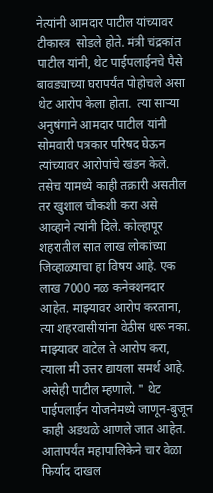नेत्यांनी आमदार पाटील यांच्यावर टीकास्त्र  सोडले होते. मंत्री चंद्रकांत पाटील यांनी, थेट पाईपलाईनचे पैसे बावड्याच्या घरापर्यंत पोहोचले असा थेट आरोप केला होता.  त्या साऱ्या अनुषंगाने आमदार पाटील यांनी सोमवारी पत्रकार परिषद घेऊन त्यांच्यावर आरोपांचे खंडन केले. तसेच यामध्ये काही तक्रारी असतील तर खुशाल चौकशी करा असे आव्हाने त्यांनी दिले. कोल्हापूर शहरातील सात लाख लोकांच्या जिव्हाळ्याचा हा विषय आहे. एक लाख 7000 नळ कनेक्शनदार आहेत. माझ्यावर आरोप करताना,  त्या शहरवासीयांना वेठीस धरू नका. माझ्यावर वाटेल ते आरोप करा, त्याला मी उत्तर द्यायला समर्थ आहे. असेही पाटील म्हणाले. " थेट पाईपलाईन योजनेमध्ये जाणून-बुजून काही अडथळे आणले जात आहेत. आतापर्यंत महापालिकेने चार वेळा फिर्याद दाखल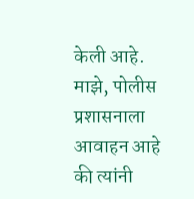केली आहे. माझे, पोलीस प्रशासनाला आवाहन आहे की त्यांनी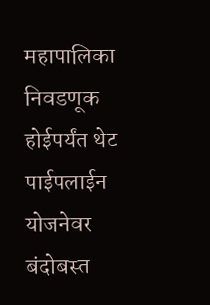महापालिका निवडणूक होईपर्यंत थेट पाईपलाईन योजनेवर बंदोबस्त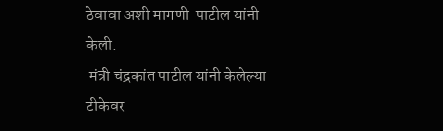ठेवावा अशी मागणी  पाटील यांनी केली.
 मंत्री चंद्रकांत पाटील यांनी केलेल्या टीकेवर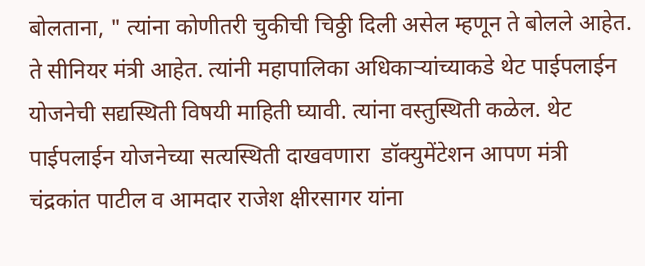बोलताना, " त्यांना कोणीतरी चुकीची चिठ्ठी दिली असेल म्हणून ते बोलले आहेत. ते सीनियर मंत्री आहेत. त्यांनी महापालिका अधिकाऱ्यांच्याकडे थेट पाईपलाईन योजनेची सद्यस्थिती विषयी माहिती घ्यावी. त्यांना वस्तुस्थिती कळेल. थेट  पाईपलाईन योजनेच्या सत्यस्थिती दाखवणारा  डॉक्युमेंटेशन आपण मंत्री चंद्रकांत पाटील व आमदार राजेश क्षीरसागर यांना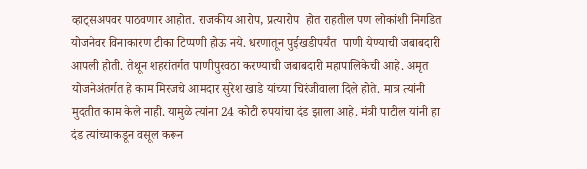व्हाट्सअपवर पाठवणार आहोत. राजकीय आरोप, प्रत्यारोप  होत राहतील पण लोकांशी निगडित योजनेवर विनाकारण टीका टिप्पणी होऊ नये. धरणातून पुईखडीपर्यंत  पाणी येण्याची जबाबदारी आपली होती. तेथून शहरांतर्गत पाणीपुरवठा करण्याची जबाबदारी महापालिकेची आहे. अमृत योजनेअंतर्गत हे काम मिरजचे आमदार सुरेश खाडे यांच्या चिरंजीवाला दिले होते. मात्र त्यांनी मुदतीत काम केले नाही. यामुळे त्यांना 24 कोटी रुपयांचा दंड झाला आहे. मंत्री पाटील यांनी हा दंड त्यांच्याकडून वसूल करून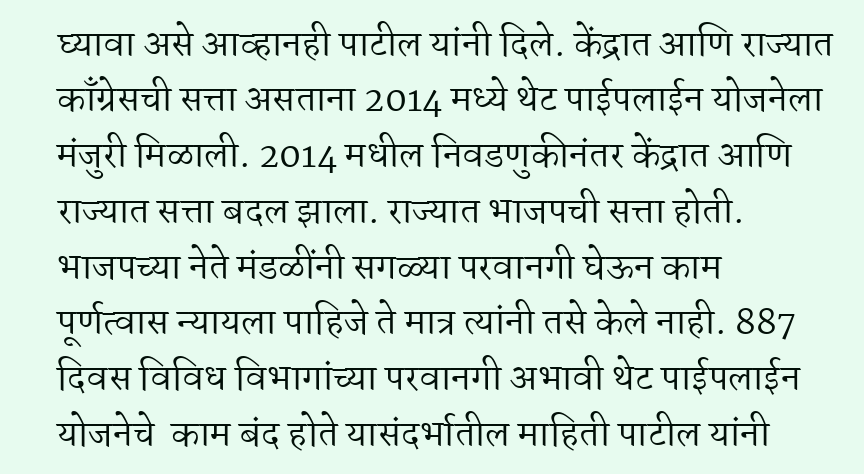घ्यावा असे आव्हानही पाटील यांनी दिले. केंद्रात आणि राज्यात काँग्रेसची सत्ता असताना 2014 मध्ये थेट पाईपलाईन योजनेला मंजुरी मिळाली. 2014 मधील निवडणुकीनंतर केंद्रात आणि राज्यात सत्ता बदल झाला. राज्यात भाजपची सत्ता होती. भाजपच्या नेते मंडळींनी सगळ्या परवानगी घेऊन काम पूर्णत्वास न्यायला पाहिजे ते मात्र त्यांनी तसे केले नाही. 887 दिवस विविध विभागांच्या परवानगी अभावी थेट पाईपलाईन योजनेचे  काम बंद होते यासंदर्भातील माहिती पाटील यांनी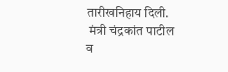तारीखनिहाय दिली.
 मंत्री चंद्रकांत पाटील व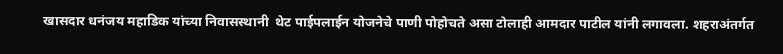खासदार धनंजय महाडिक यांच्या निवासस्थानी  थेट पाईपलाईन योजनेचे पाणी पोहोचते असा टोलाही आमदार पाटील यांनी लगावला. शहराअंतर्गत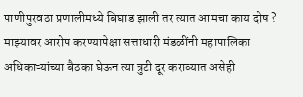पाणीपुरवठा प्रणालीमध्ये बिघाड झाली तर त्यात आमचा काय दोष ? माझ्यावर आरोप करण्यापेक्षा सत्ताधारी मंडळींनी महापालिका अधिकाऱ्यांच्या बैठका घेऊन त्या त्रुटी दूर कराव्यात असेही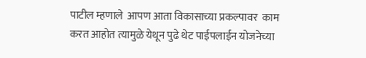पाटील म्हणाले  आपण आता विकासाच्या प्रकल्पावर  काम करत आहोत त्यामुळे येथून पुढे थेट पाईपलाईन योजनेच्या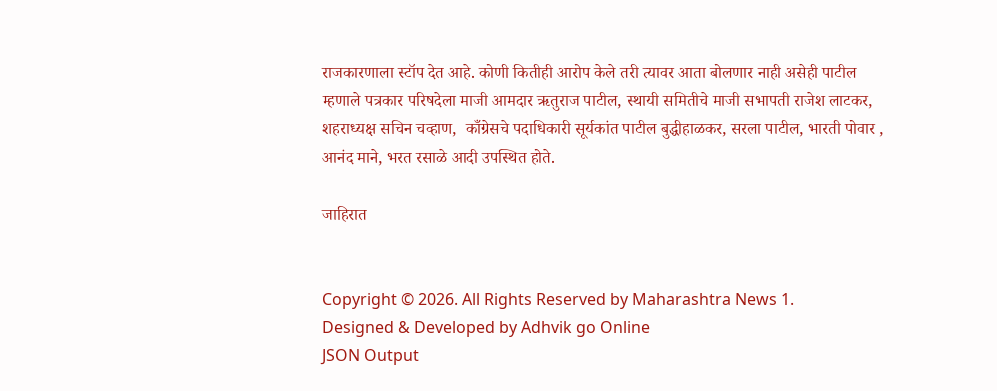राजकारणाला स्टॉप देत आहे. कोणी कितीही आरोप केले तरी त्यावर आता बोलणार नाही असेही पाटील म्हणाले पत्रकार परिषदेला माजी आमदार ऋतुराज पाटील, स्थायी समितीचे माजी सभापती राजेश लाटकर, शहराध्यक्ष सचिन चव्हाण,  काँग्रेसचे पदाधिकारी सूर्यकांत पाटील बुद्धीहाळकर, सरला पाटील, भारती पोवार , आनंद माने, भरत रसाळे आदी उपस्थित होते.

जाहिरात


Copyright © 2026. All Rights Reserved by Maharashtra News 1.
Designed & Developed by Adhvik go Online
JSON Output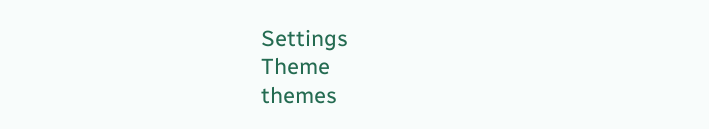Settings
Theme
themes